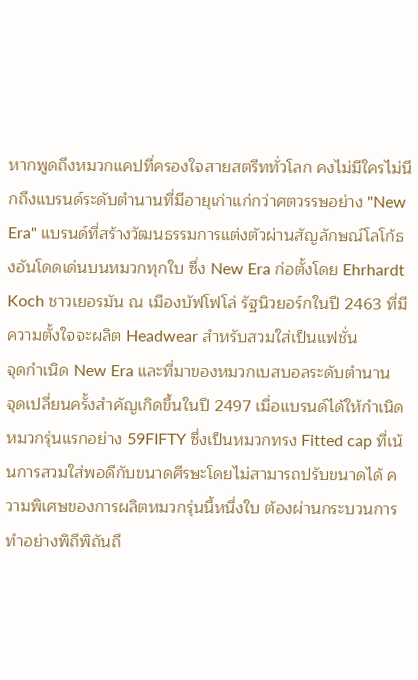หากพูดถึงหมวกแคปที่ครองใจสายสตรีททั่วโลก คงไม่มีใครไม่นึกถึงแบรนด์ระดับตำนานที่มีอายุเก่าแก่กว่าศตวรรษอย่าง "New Era" แบรนด์ที่สร้างวัฒนธรรมการแต่งตัวผ่านสัญลักษณ์โลโก้ธงอันโดดเด่นบนหมวกทุกใบ ซึ่ง New Era ก่อตั้งโดย Ehrhardt Koch ชาวเยอรมัน ณ เมืองบัฟโฟโล่ รัฐนิวยอร์กในปี 2463 ที่มีความตั้งใจจะผลิต Headwear สำหรับสวมใส่เป็นแฟชั่น
จุดกำเนิด New Era และที่มาของหมวกเบสบอลระดับตำนาน
จุดเปลี่ยนครั้งสำคัญเกิดขึ้นในปี 2497 เมื่อแบรนด์ได้ให้กำเนิดหมวกรุ่นแรกอย่าง 59FIFTY ซึ่งเป็นหมวกทรง Fitted cap ที่เน้นการสวมใส่พอดีกับขนาดศีรษะโดยไม่สามารถปรับขนาดได้ ความพิเศษของการผลิตหมวกรุ่นนี้หนึ่งใบ ต้องผ่านกระบวนการทำอย่างพิถีพิถันถึ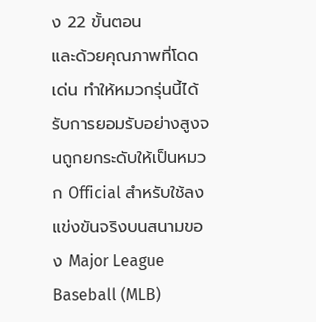ง 22 ขั้นตอน
และด้วยคุณภาพที่โดดเด่น ทำให้หมวกรุ่นนี้ได้รับการยอมรับอย่างสูงจนถูกยกระดับให้เป็นหมวก Official สำหรับใช้ลงแข่งขันจริงบนสนามของ Major League Baseball (MLB)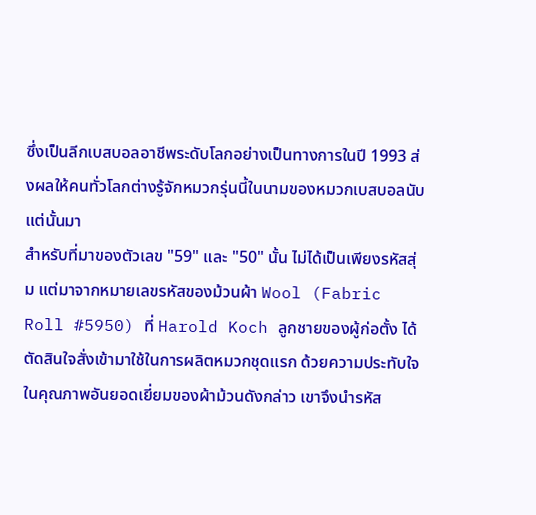ซึ่งเป็นลีกเบสบอลอาชีพระดับโลกอย่างเป็นทางการในปี 1993 ส่งผลให้คนทั่วโลกต่างรู้จักหมวกรุ่นนี้ในนามของหมวกเบสบอลนับแต่นั้นมา
สำหรับที่มาของตัวเลข "59" และ "50" นั้น ไม่ได้เป็นเพียงรหัสสุ่ม แต่มาจากหมายเลขรหัสของม้วนผ้า Wool (Fabric Roll #5950) ที่ Harold Koch ลูกชายของผู้ก่อตั้ง ได้ตัดสินใจสั่งเข้ามาใช้ในการผลิตหมวกชุดแรก ด้วยความประทับใจในคุณภาพอันยอดเยี่ยมของผ้าม้วนดังกล่าว เขาจึงนำรหัส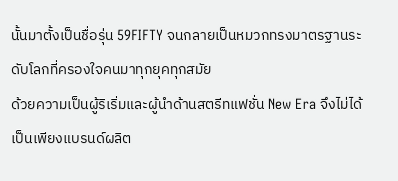นั้นมาตั้งเป็นชื่อรุ่น 59FIFTY จนกลายเป็นหมวกทรงมาตรฐานระดับโลกที่ครองใจคนมาทุกยุคทุกสมัย
ด้วยความเป็นผู้ริเริ่มและผู้นำด้านสตรีทแฟชั่น New Era จึงไม่ได้เป็นเพียงแบรนด์ผลิต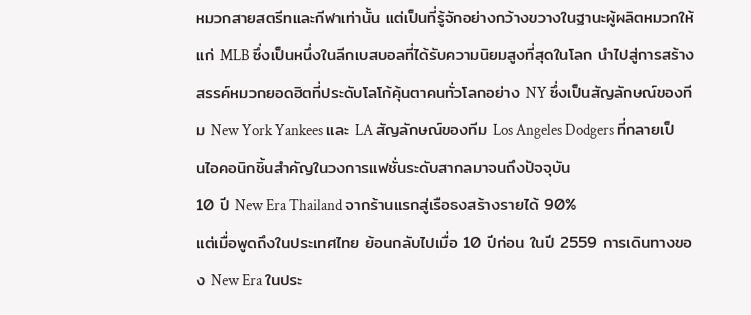หมวกสายสตรีทและกีฬาเท่านั้น แต่เป็นที่รู้จักอย่างกว้างขวางในฐานะผู้ผลิตหมวกให้แก่ MLB ซึ่งเป็นหนึ่งในลีกเบสบอลที่ได้รับความนิยมสูงที่สุดในโลก นำไปสู่การสร้างสรรค์หมวกยอดฮิตที่ประดับโลโก้คุ้นตาคนทั่วโลกอย่าง NY ซึ่งเป็นสัญลักษณ์ของทีม New York Yankees และ LA สัญลักษณ์ของทีม Los Angeles Dodgers ที่กลายเป็นไอคอนิกชิ้นสำคัญในวงการแฟชั่นระดับสากลมาจนถึงปัจจุบัน
10 ปี New Era Thailand จากร้านแรกสู่เรือธงสร้างรายได้ 90%
แต่เมื่อพูดถึงในประเทศไทย ย้อนกลับไปเมื่อ 10 ปีก่อน ในปี 2559 การเดินทางของ New Era ในประ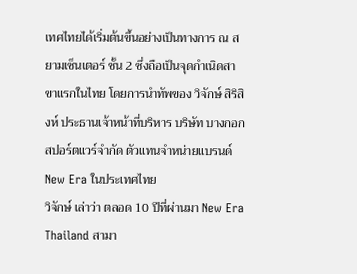เทศไทยได้เริ่มต้นขึ้นอย่างเป็นทางการ ณ สยามเซ็นเตอร์ ชั้น 2 ซึ่งถือเป็นจุดกำเนิดสาขาแรกในไทย โดยการนำทัพของ วิจักษ์ สิริสิงห์ ประธานเจ้าหน้าที่บริหาร บริษัท บางกอก สปอร์ตแวร์จํากัด ตัวแทนจำหน่ายแบรนด์ New Era ในประเทศไทย
วิจักษ์ เล่าว่า ตลอด 10 ปีที่ผ่านมา New Era Thailand สามา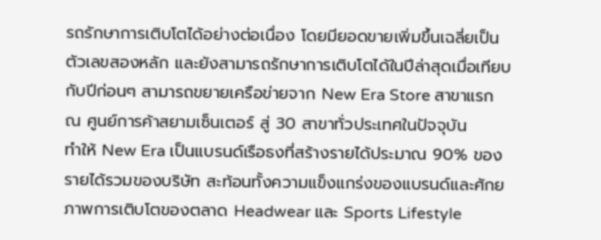รถรักษาการเติบโตได้อย่างต่อเนื่อง โดยมียอดขายเพิ่มขึ้นเฉลี่ยเป็นตัวเลขสองหลัก และยังสามารถรักษาการเติบโตได้ในปีล่าสุดเมื่อเทียบกับปีก่อนๆ สามารถขยายเครือข่ายจาก New Era Store สาขาแรก ณ ศูนย์การค้าสยามเซ็นเตอร์ สู่ 30 สาขาทั่วประเทศในปัจจุบัน
ทำให้ New Era เป็นแบรนด์เรือธงที่สร้างรายได้ประมาณ 90% ของรายได้รวมของบริษัท สะท้อนทั้งความแข็งแกร่งของแบรนด์และศักยภาพการเติบโตของตลาด Headwear และ Sports Lifestyle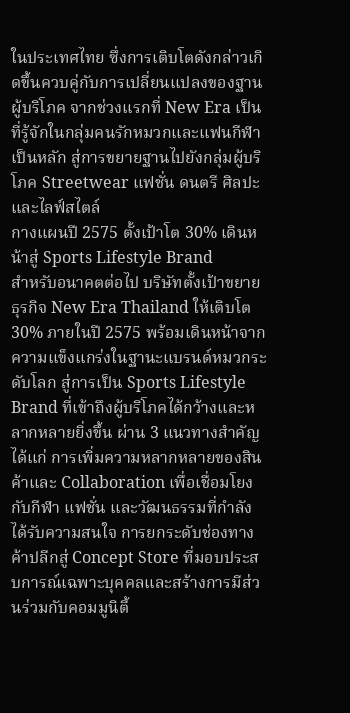ในประเทศไทย ซึ่งการเติบโตดังกล่าวเกิดขึ้นควบคู่กับการเปลี่ยนแปลงของฐานผู้บริโภค จากช่วงแรกที่ New Era เป็นที่รู้จักในกลุ่มคนรักหมวกและแฟนกีฬาเป็นหลัก สู่การขยายฐานไปยังกลุ่มผู้บริโภค Streetwear แฟชั่น ดนตรี ศิลปะ และไลฟ์สไตล์
กางแผนปี 2575 ตั้งเป้าโต 30% เดินหน้าสู่ Sports Lifestyle Brand
สำหรับอนาคตต่อไป บริษัทตั้งเป้าขยายธุรกิจ New Era Thailand ให้เติบโต 30% ภายในปี 2575 พร้อมเดินหน้าจากความแข็งแกร่งในฐานะแบรนด์หมวกระดับโลก สู่การเป็น Sports Lifestyle Brand ที่เข้าถึงผู้บริโภคได้กว้างและหลากหลายยิ่งขึ้น ผ่าน 3 แนวทางสำคัญ ได้แก่ การเพิ่มความหลากหลายของสินค้าและ Collaboration เพื่อเชื่อมโยงกับกีฬา แฟชั่น และวัฒนธรรมที่กำลังได้รับความสนใจ การยกระดับช่องทางค้าปลีกสู่ Concept Store ที่มอบประสบการณ์เฉพาะบุคคลและสร้างการมีส่วนร่วมกับคอมมูนิตี้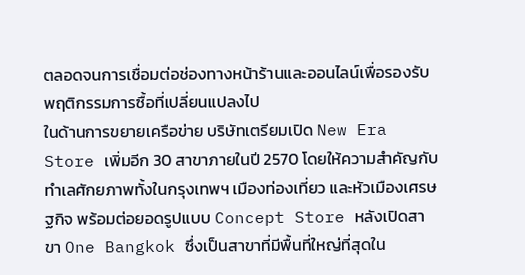ตลอดจนการเชื่อมต่อช่องทางหน้าร้านและออนไลน์เพื่อรองรับพฤติกรรมการซื้อที่เปลี่ยนแปลงไป
ในด้านการขยายเครือข่าย บริษัทเตรียมเปิด New Era Store เพิ่มอีก 30 สาขาภายในปี 2570 โดยให้ความสำคัญกับทำเลศักยภาพทั้งในกรุงเทพฯ เมืองท่องเที่ยว และหัวเมืองเศรษฐกิจ พร้อมต่อยอดรูปแบบ Concept Store หลังเปิดสาขา One Bangkok ซึ่งเป็นสาขาที่มีพื้นที่ใหญ่ที่สุดใน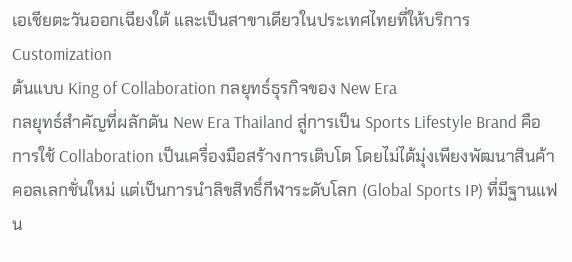เอเชียตะวันออกเฉียงใต้ และเป็นสาขาเดียวในประเทศไทยที่ให้บริการ Customization
ต้นแบบ King of Collaboration กลยุทธ์ธุรกิจของ New Era
กลยุทธ์สำคัญที่ผลักดัน New Era Thailand สู่การเป็น Sports Lifestyle Brand คือการใช้ Collaboration เป็นเครื่องมือสร้างการเติบโต โดยไม่ได้มุ่งเพียงพัฒนาสินค้าคอลเลกชั่นใหม่ แต่เป็นการนำลิขสิทธิ์กีฬาระดับโลก (Global Sports IP) ที่มีฐานแฟน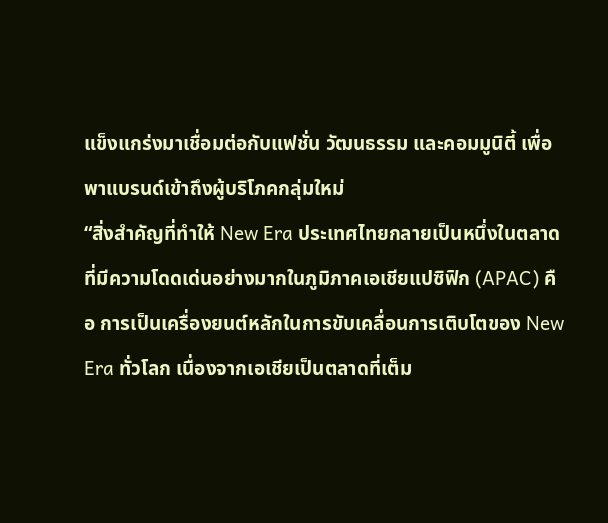แข็งแกร่งมาเชื่อมต่อกับแฟชั่น วัฒนธรรม และคอมมูนิตี้ เพื่อพาแบรนด์เข้าถึงผู้บริโภคกลุ่มใหม่
“สิ่งสำคัญที่ทำให้ New Era ประเทศไทยกลายเป็นหนึ่งในตลาดที่มีความโดดเด่นอย่างมากในภูมิภาคเอเชียแปซิฟิก (APAC) คือ การเป็นเครื่องยนต์หลักในการขับเคลื่อนการเติบโตของ New Era ทั่วโลก เนื่องจากเอเชียเป็นตลาดที่เต็ม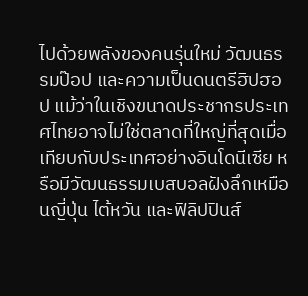ไปด้วยพลังของคนรุ่นใหม่ วัฒนธรรมป๊อป และความเป็นดนตรีฮิปฮอป แม้ว่าในเชิงขนาดประชากรประเทศไทยอาจไม่ใช่ตลาดที่ใหญ่ที่สุดเมื่อเทียบกับประเทศอย่างอินโดนีเซีย หรือมีวัฒนธรรมเบสบอลฝังลึกเหมือนญี่ปุ่น ไต้หวัน และฟิลิปปินส์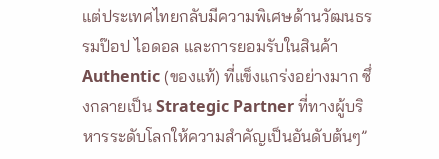แต่ประเทศไทยกลับมีความพิเศษด้านวัฒนธรรมป๊อป ไอดอล และการยอมรับในสินค้า Authentic (ของแท้) ที่แข็งแกร่งอย่างมาก ซึ่งกลายเป็น Strategic Partner ที่ทางผู้บริหารระดับโลกให้ความสำคัญเป็นอันดับต้นๆ”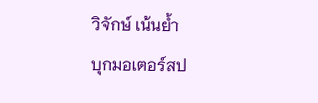วิจักษ์ เน้นย้ำ
บุกมอเตอร์สป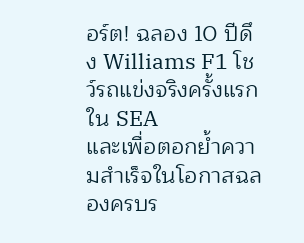อร์ต! ฉลอง 10 ปีดึง Williams F1 โชว์รถแข่งจริงครั้งแรกใน SEA
และเพื่อตอกย้ำความสำเร็จในโอกาสฉลองครบร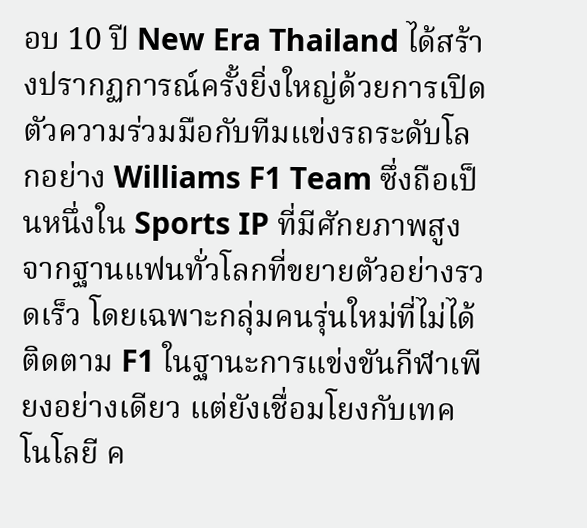อบ 10 ปี New Era Thailand ได้สร้างปรากฏการณ์ครั้งยิ่งใหญ่ด้วยการเปิดตัวความร่วมมือกับทีมแข่งรถระดับโลกอย่าง Williams F1 Team ซึ่งถือเป็นหนึ่งใน Sports IP ที่มีศักยภาพสูง จากฐานแฟนทั่วโลกที่ขยายตัวอย่างรวดเร็ว โดยเฉพาะกลุ่มคนรุ่นใหม่ที่ไม่ได้ติดตาม F1 ในฐานะการแข่งขันกีฬาเพียงอย่างเดียว แต่ยังเชื่อมโยงกับเทคโนโลยี ค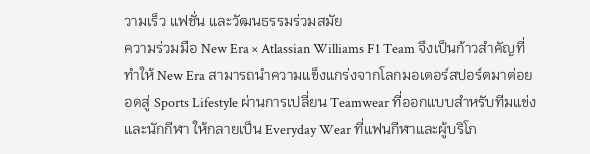วามเร็ว แฟชั่น และวัฒนธรรมร่วมสมัย
ความร่วมมือ New Era × Atlassian Williams F1 Team จึงเป็นก้าวสำคัญที่ทำให้ New Era สามารถนำความแข็งแกร่งจากโลกมอเตอร์สปอร์ตมาต่อยอดสู่ Sports Lifestyle ผ่านการเปลี่ยน Teamwear ที่ออกแบบสำหรับทีมแข่งและนักกีฬา ให้กลายเป็น Everyday Wear ที่แฟนกีฬาและผู้บริโภ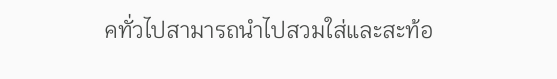คทั่วไปสามารถนำไปสวมใส่และสะท้อ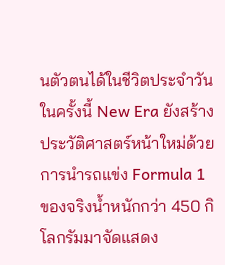นตัวตนได้ในชีวิตประจำวัน ในครั้งนี้ New Era ยังสร้างประวัติศาสตร์หน้าใหม่ด้วยการนำรถแข่ง Formula 1 ของจริงน้ำหนักกว่า 450 กิโลกรัมมาจัดแสดง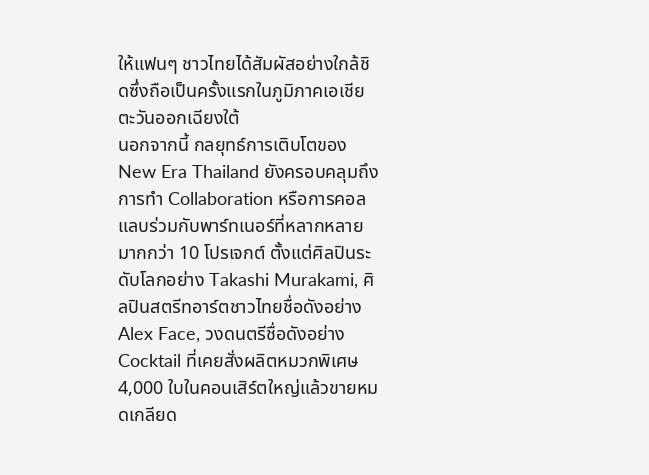ให้แฟนๆ ชาวไทยได้สัมผัสอย่างใกล้ชิดซึ่งถือเป็นครั้งแรกในภูมิภาคเอเชียตะวันออกเฉียงใต้
นอกจากนี้ กลยุทธ์การเติบโตของ New Era Thailand ยังครอบคลุมถึงการทำ Collaboration หรือการคอลแลบร่วมกับพาร์ทเนอร์ที่หลากหลายมากกว่า 10 โปรเจกต์ ตั้งแต่ศิลปินระดับโลกอย่าง Takashi Murakami, ศิลปินสตรีทอาร์ตชาวไทยชื่อดังอย่าง Alex Face, วงดนตรีชื่อดังอย่าง Cocktail ที่เคยสั่งผลิตหมวกพิเศษ 4,000 ใบในคอนเสิร์ตใหญ่แล้วขายหมดเกลียด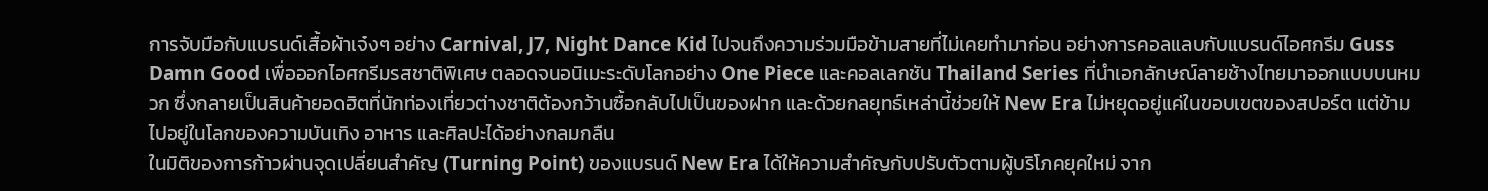การจับมือกับแบรนด์เสื้อผ้าเจ๋งๆ อย่าง Carnival, J7, Night Dance Kid ไปจนถึงความร่วมมือข้ามสายที่ไม่เคยทำมาก่อน อย่างการคอลแลบกับแบรนด์ไอศกรีม Guss Damn Good เพื่อออกไอศกรีมรสชาติพิเศษ ตลอดจนอนิเมะระดับโลกอย่าง One Piece และคอลเลกชัน Thailand Series ที่นำเอกลักษณ์ลายช้างไทยมาออกแบบบนหมวก ซึ่งกลายเป็นสินค้ายอดฮิตที่นักท่องเที่ยวต่างชาติต้องกว้านซื้อกลับไปเป็นของฝาก และด้วยกลยุทธ์เหล่านี้ช่วยให้ New Era ไม่หยุดอยู่แค่ในขอบเขตของสปอร์ต แต่ข้ามไปอยู่ในโลกของความบันเทิง อาหาร และศิลปะได้อย่างกลมกลืน
ในมิติของการก้าวผ่านจุดเปลี่ยนสำคัญ (Turning Point) ของแบรนด์ New Era ได้ให้ความสำคัญกับปรับตัวตามผู้บริโภคยุคใหม่ จาก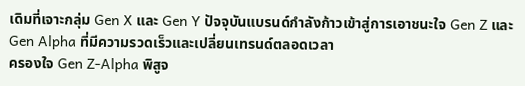เดิมที่เจาะกลุ่ม Gen X และ Gen Y ปัจจุบันแบรนด์กำลังก้าวเข้าสู่การเอาชนะใจ Gen Z และ Gen Alpha ที่มีความรวดเร็วและเปลี่ยนเทรนด์ตลอดเวลา
ครองใจ Gen Z-Alpha พิสูจ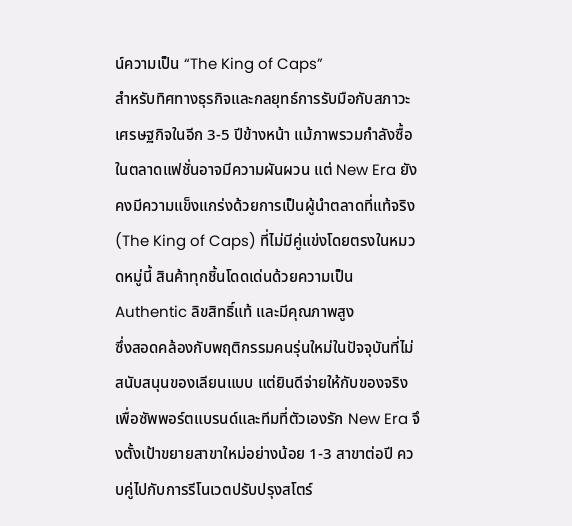น์ความเป็น “The King of Caps”
สำหรับทิศทางธุรกิจและกลยุทธ์การรับมือกับสภาวะเศรษฐกิจในอีก 3-5 ปีข้างหน้า แม้ภาพรวมกำลังซื้อในตลาดแฟชั่นอาจมีความผันผวน แต่ New Era ยังคงมีความแข็งแกร่งด้วยการเป็นผู้นำตลาดที่แท้จริง (The King of Caps) ที่ไม่มีคู่แข่งโดยตรงในหมวดหมู่นี้ สินค้าทุกชิ้นโดดเด่นด้วยความเป็น Authentic ลิขสิทธิ์แท้ และมีคุณภาพสูง
ซึ่งสอดคล้องกับพฤติกรรมคนรุ่นใหม่ในปัจจุบันที่ไม่สนับสนุนของเลียนแบบ แต่ยินดีจ่ายให้กับของจริงเพื่อซัพพอร์ตแบรนด์และทีมที่ตัวเองรัก New Era จึงตั้งเป้าขยายสาขาใหม่อย่างน้อย 1-3 สาขาต่อปี ควบคู่ไปกับการรีโนเวตปรับปรุงสโตร์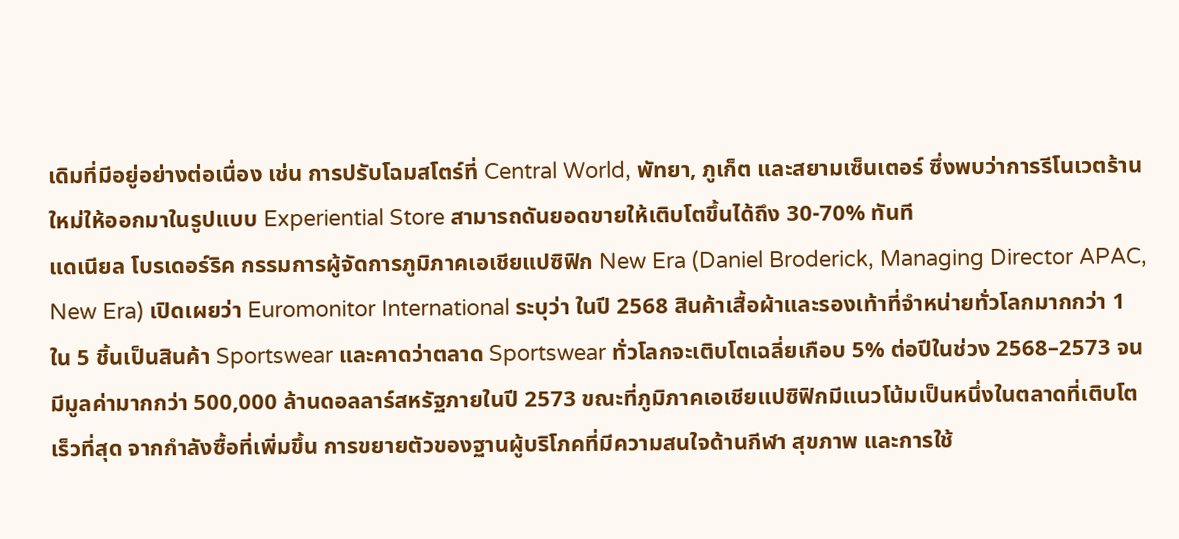เดิมที่มีอยู่อย่างต่อเนื่อง เช่น การปรับโฉมสโตร์ที่ Central World, พัทยา, ภูเก็ต และสยามเซ็นเตอร์ ซึ่งพบว่าการรีโนเวตร้านใหม่ให้ออกมาในรูปแบบ Experiential Store สามารถดันยอดขายให้เติบโตขึ้นได้ถึง 30-70% ทันที
แดเนียล โบรเดอร์ริค กรรมการผู้จัดการภูมิภาคเอเชียแปซิฟิก New Era (Daniel Broderick, Managing Director APAC, New Era) เปิดเผยว่า Euromonitor International ระบุว่า ในปี 2568 สินค้าเสื้อผ้าและรองเท้าที่จำหน่ายทั่วโลกมากกว่า 1 ใน 5 ชิ้นเป็นสินค้า Sportswear และคาดว่าตลาด Sportswear ทั่วโลกจะเติบโตเฉลี่ยเกือบ 5% ต่อปีในช่วง 2568–2573 จนมีมูลค่ามากกว่า 500,000 ล้านดอลลาร์สหรัฐภายในปี 2573 ขณะที่ภูมิภาคเอเชียแปซิฟิกมีแนวโน้มเป็นหนึ่งในตลาดที่เติบโตเร็วที่สุด จากกำลังซื้อที่เพิ่มขึ้น การขยายตัวของฐานผู้บริโภคที่มีความสนใจด้านกีฬา สุขภาพ และการใช้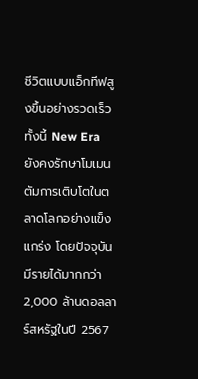ชีวิตแบบแอ็กทีฟสูงขึ้นอย่างรวดเร็ว
ทั้งนี้ New Era ยังคงรักษาโมเมนตัมการเติบโตในตลาดโลกอย่างแข็งแกร่ง โดยปัจจุบันมีรายได้มากกว่า 2,000 ล้านดอลลาร์สหรัฐในปี 2567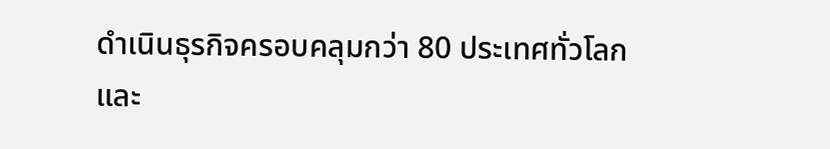ดำเนินธุรกิจครอบคลุมกว่า 80 ประเทศทั่วโลก และ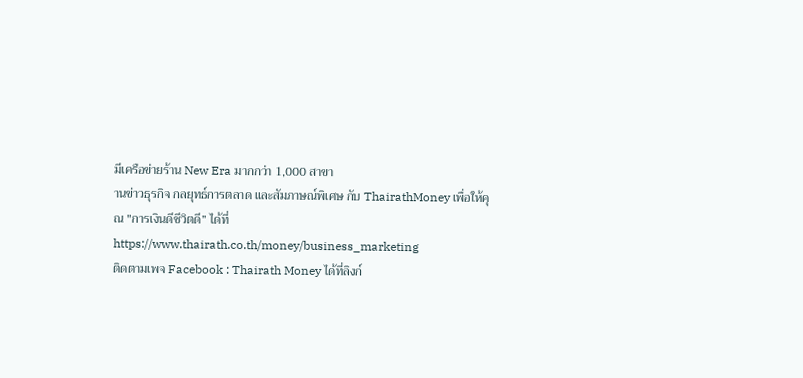มีเครือข่ายร้าน New Era มากกว่า 1,000 สาขา
านข่าวธุรกิจ กลยุทธ์การตลาด และสัมภาษณ์พิเศษ กับ ThairathMoney เพื่อให้คุณ "การเงินดีชีวิตดี” ได้ที่ https://www.thairath.co.th/money/business_marketing
ติดตามเพจ Facebook : Thairath Money ได้ที่ลิงก์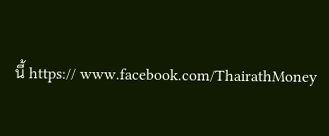นี้ https:// www.facebook.com/ThairathMoney